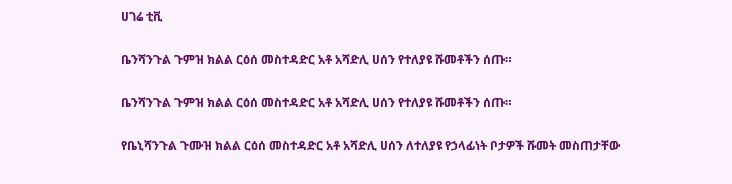ሀገሬ ቲቪ

ቤንሻንጉል ጉምዝ ክልል ርዕሰ መስተዳድር አቶ አሻድሊ ሀሰን የተለያዩ ሹመቶችን ሰጡ።

ቤንሻንጉል ጉምዝ ክልል ርዕሰ መስተዳድር አቶ አሻድሊ ሀሰን የተለያዩ ሹመቶችን ሰጡ።

የቤኒሻንጉል ጉሙዝ ክልል ርዕሰ መስተዳድር አቶ አሻድሊ ሀሰን ለተለያዩ የኃላፊነት ቦታዎች ሹመት መስጠታቸው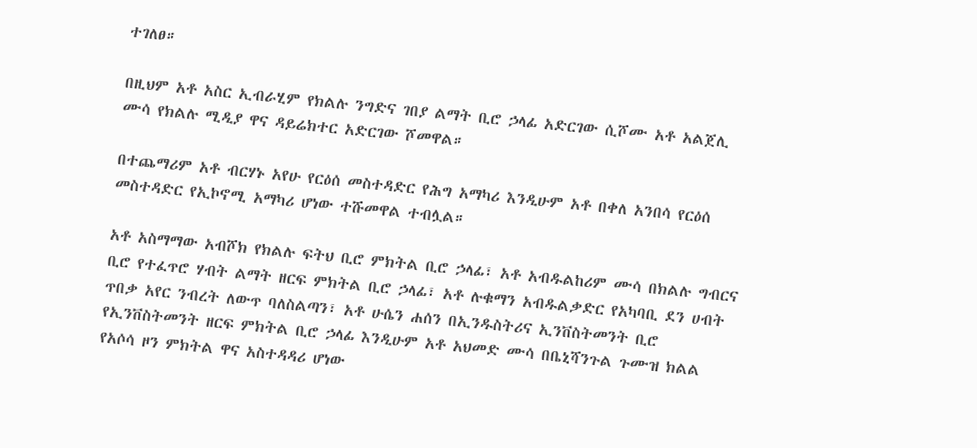ተገለፀ።

በዚህም አቶ አስር ኢብራሂም የክልሉ ንግድና ገበያ ልማት ቢሮ ኃላፊ አድርገው ሲሾሙ አቶ አልጀሊ ሙሳ የክልሉ ሚዲያ ዋና ዳይሬክተር አድርገው ሾመዋል።

በተጨማሪም አቶ ብርሃኑ አየሁ የርዕሰ መስተዳድር የሕግ አማካሪ እንዲሁም አቶ በቀለ አንበሳ የርዕሰ መስተዳድር የኢኮኖሚ አማካሪ ሆነው ተሹመዋል ተብሏል።

አቶ አስማማው አብሾክ የክልሉ ፍትህ ቢሮ ምክትል ቢሮ ኃላፊ፣ አቶ አብዱልከሪም ሙሳ በክልሉ ግብርና ቢሮ የተፈጥሮ ሃብት ልማት ዘርፍ ምክትል ቢሮ ኃላፊ፣ አቶ ሉቁማን አብዱልቃድር የአካባቢ ደን ሀብት ጥበቃ አየር ንብረት ለውጥ ባለስልጣን፣ አቶ ሁሴን ሐሰን በኢንዱስትሪና ኢንቨስትመንት ቢሮ የኢንቨስትመንት ዘርፍ ምክትል ቢሮ ኃላፊ እንዲሁም አቶ አህመድ ሙሳ በቤኒሻንጉል ጉሙዝ ክልል የአሶሳ ዞን ምክትል ዋና አስተዳዳሪ ሆነው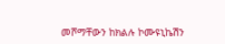መሾማቸውን ከክልሉ ኮሙዩኒኬሽን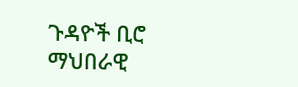ጉዳዮች ቢሮ ማህበራዊ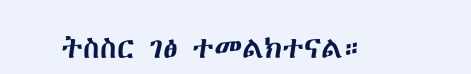ትስስር ገፅ ተመልክተናል።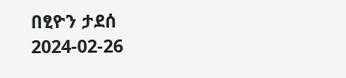በፂዮን ታደሰ
2024-02-26